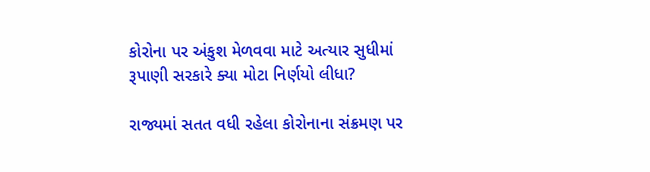કોરોના પર અંકુશ મેળવવા માટે અત્યાર સુધીમાં રૂપાણી સરકારે ક્યા મોટા નિર્ણયો લીધા?

રાજ્યમાં સતત વધી રહેલા કોરોનાના સંક્રમણ પર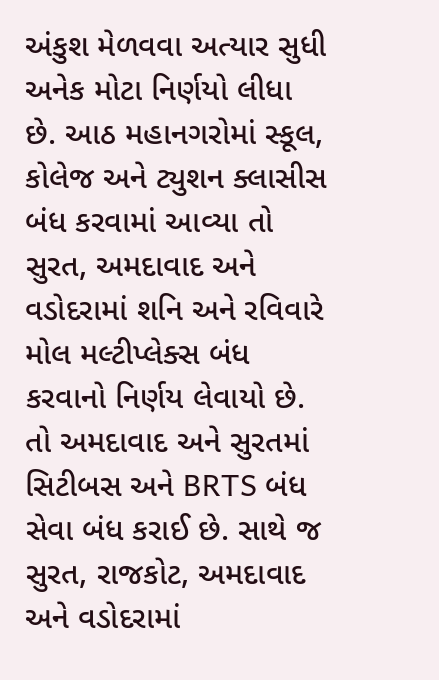અંકુશ મેળવવા અત્યાર સુધી અનેક મોટા નિર્ણયો લીધા છે. આઠ મહાનગરોમાં સ્કૂલ, કોલેજ અને ટ્યુશન ક્લાસીસ બંધ કરવામાં આવ્યા તો સુરત, અમદાવાદ અને વડોદરામાં શનિ અને રવિવારે મોલ મલ્ટીપ્લેક્સ બંધ કરવાનો નિર્ણય લેવાયો છે. તો અમદાવાદ અને સુરતમાં સિટીબસ અને BRTS બંધ સેવા બંધ કરાઈ છે. સાથે જ સુરત, રાજકોટ, અમદાવાદ અને વડોદરામાં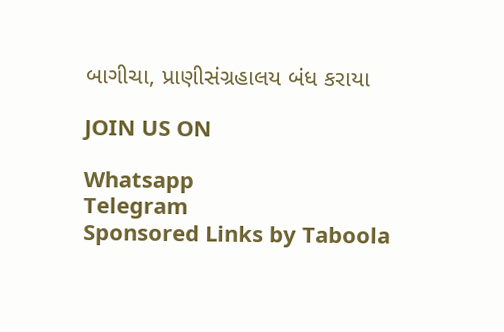બાગીચા, પ્રાણીસંગ્રહાલય બંધ કરાયા

JOIN US ON

Whatsapp
Telegram
Sponsored Links by Taboola